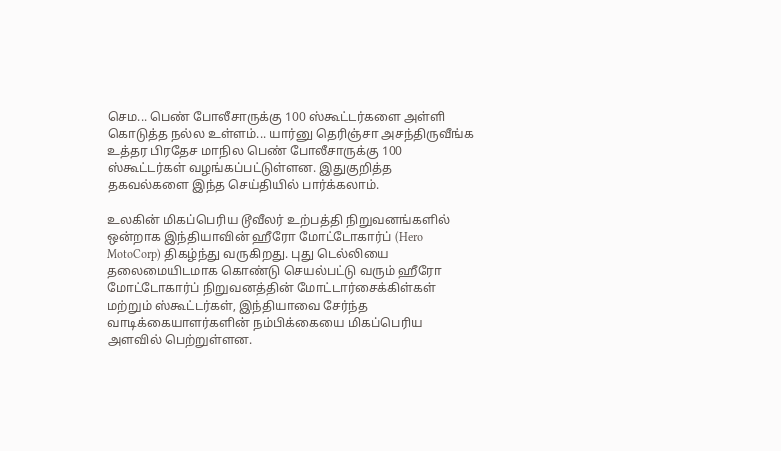செம... பெண் போலீசாருக்கு 100 ஸ்கூட்டர்களை அள்ளி கொடுத்த நல்ல உள்ளம்... யார்னு தெரிஞ்சா அசந்திருவீங்க
உத்தர பிரதேச மாநில பெண் போலீசாருக்கு 100 ஸ்கூட்டர்கள் வழங்கப்பட்டுள்ளன. இதுகுறித்த தகவல்களை இந்த செய்தியில் பார்க்கலாம்.

உலகின் மிகப்பெரிய டூவீலர் உற்பத்தி நிறுவனங்களில் ஒன்றாக இந்தியாவின் ஹீரோ மோட்டோகார்ப் (Hero MotoCorp) திகழ்ந்து வருகிறது. புது டெல்லியை தலைமையிடமாக கொண்டு செயல்பட்டு வரும் ஹீரோ மோட்டோகார்ப் நிறுவனத்தின் மோட்டார்சைக்கிள்கள் மற்றும் ஸ்கூட்டர்கள், இந்தியாவை சேர்ந்த வாடிக்கையாளர்களின் நம்பிக்கையை மிகப்பெரிய அளவில் பெற்றுள்ளன.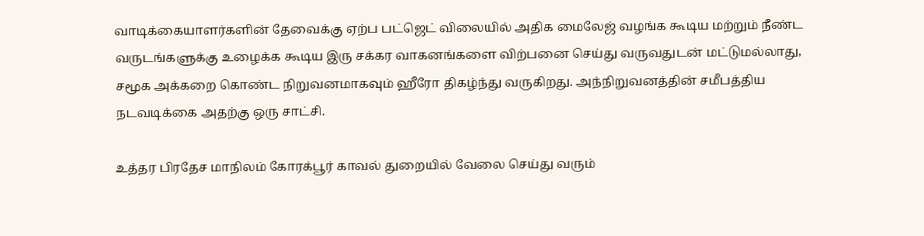வாடிக்கையாளர்களின் தேவைக்கு ஏற்ப பட்ஜெட் விலையில் அதிக மைலேஜ் வழங்க கூடிய மற்றும் நீண்ட வருடங்களுக்கு உழைக்க கூடிய இரு சக்கர வாகனங்களை விற்பனை செய்து வருவதுடன் மட்டுமல்லாது, சமூக அக்கறை கொண்ட நிறுவனமாகவும் ஹீரோ திகழ்ந்து வருகிறது. அந்நிறுவனத்தின் சமீபத்திய நடவடிக்கை அதற்கு ஒரு சாட்சி.

உத்தர பிரதேச மாநிலம் கோரக்பூர் காவல் துறையில் வேலை செய்து வரும்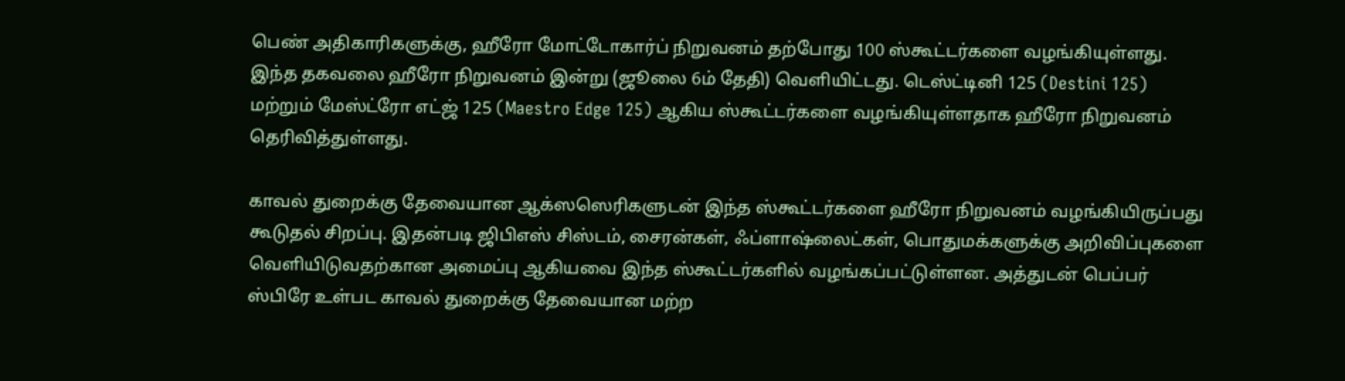பெண் அதிகாரிகளுக்கு, ஹீரோ மோட்டோகார்ப் நிறுவனம் தற்போது 100 ஸ்கூட்டர்களை வழங்கியுள்ளது. இந்த தகவலை ஹீரோ நிறுவனம் இன்று (ஜூலை 6ம் தேதி) வெளியிட்டது. டெஸ்ட்டினி 125 (Destini 125) மற்றும் மேஸ்ட்ரோ எட்ஜ் 125 (Maestro Edge 125) ஆகிய ஸ்கூட்டர்களை வழங்கியுள்ளதாக ஹீரோ நிறுவனம் தெரிவித்துள்ளது.

காவல் துறைக்கு தேவையான ஆக்ஸஸெரிகளுடன் இந்த ஸ்கூட்டர்களை ஹீரோ நிறுவனம் வழங்கியிருப்பது கூடுதல் சிறப்பு. இதன்படி ஜிபிஎஸ் சிஸ்டம், சைரன்கள், ஃப்ளாஷ்லைட்கள், பொதுமக்களுக்கு அறிவிப்புகளை வெளியிடுவதற்கான அமைப்பு ஆகியவை இந்த ஸ்கூட்டர்களில் வழங்கப்பட்டுள்ளன. அத்துடன் பெப்பர் ஸ்பிரே உள்பட காவல் துறைக்கு தேவையான மற்ற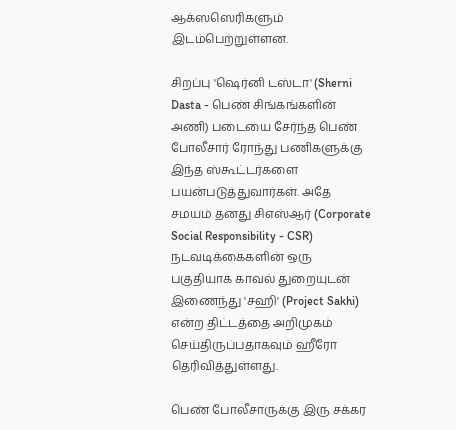ஆக்ஸஸெரிகளும் இடம்பெற்றுள்ளன.

சிறப்பு 'ஷெர்னி டஸ்டா' (Sherni Dasta - பெண் சிங்கங்களின் அணி) படையை சேர்ந்த பெண் போலீசார் ரோந்து பணிகளுக்கு இந்த ஸ்கூட்டர்களை பயன்படுத்துவார்கள். அதே சமயம் தனது சிஎஸ்ஆர் (Corporate Social Responsibility - CSR) நடவடிக்கைகளின் ஒரு பகுதியாக காவல் துறையுடன் இணைந்து 'சஹி' (Project Sakhi) என்ற திட்டத்தை அறிமுகம் செய்திருப்பதாகவும் ஹீரோ தெரிவித்துள்ளது.

பெண் போலீசாருக்கு இரு சக்கர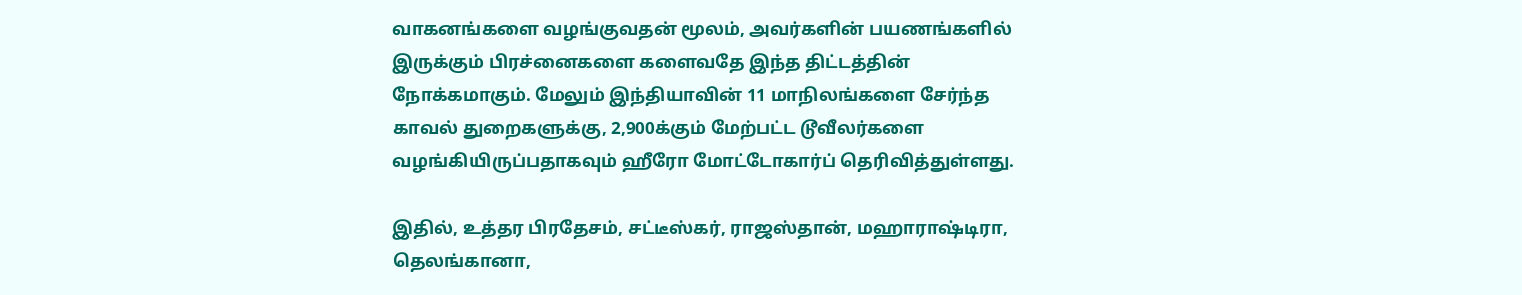வாகனங்களை வழங்குவதன் மூலம், அவர்களின் பயணங்களில் இருக்கும் பிரச்னைகளை களைவதே இந்த திட்டத்தின் நோக்கமாகும். மேலும் இந்தியாவின் 11 மாநிலங்களை சேர்ந்த காவல் துறைகளுக்கு, 2,900க்கும் மேற்பட்ட டூவீலர்களை வழங்கியிருப்பதாகவும் ஹீரோ மோட்டோகார்ப் தெரிவித்துள்ளது.

இதில், உத்தர பிரதேசம், சட்டீஸ்கர், ராஜஸ்தான், மஹாராஷ்டிரா, தெலங்கானா,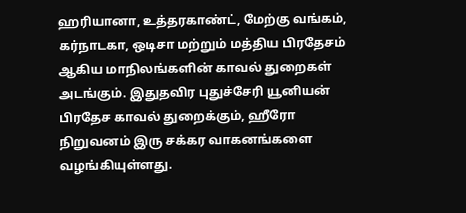ஹரியானா, உத்தரகாண்ட், மேற்கு வங்கம், கர்நாடகா, ஒடிசா மற்றும் மத்திய பிரதேசம் ஆகிய மாநிலங்களின் காவல் துறைகள் அடங்கும். இதுதவிர புதுச்சேரி யூனியன் பிரதேச காவல் துறைக்கும், ஹீரோ நிறுவனம் இரு சக்கர வாகனங்களை வழங்கியுள்ளது.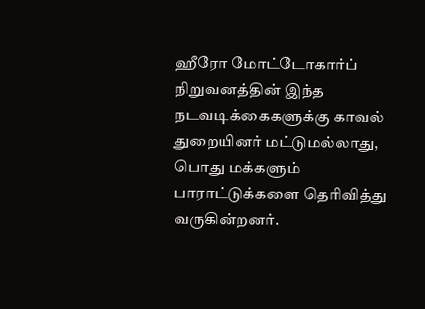ஹீரோ மோட்டோகார்ப் நிறுவனத்தின் இந்த நடவடிக்கைகளுக்கு காவல் துறையினர் மட்டுமல்லாது, பொது மக்களும் பாராட்டுக்களை தெரிவித்து வருகின்றனர்.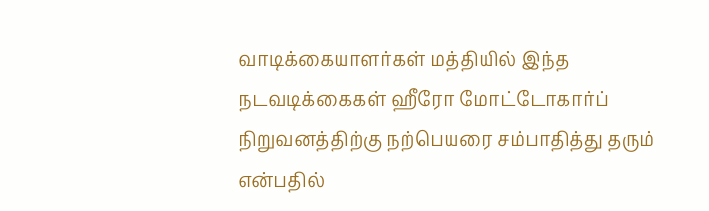வாடிக்கையாளர்கள் மத்தியில் இந்த நடவடிக்கைகள் ஹீரோ மோட்டோகார்ப் நிறுவனத்திற்கு நற்பெயரை சம்பாதித்து தரும் என்பதில்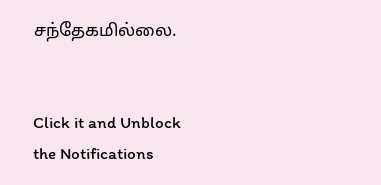சந்தேகமில்லை.


Click it and Unblock the Notifications